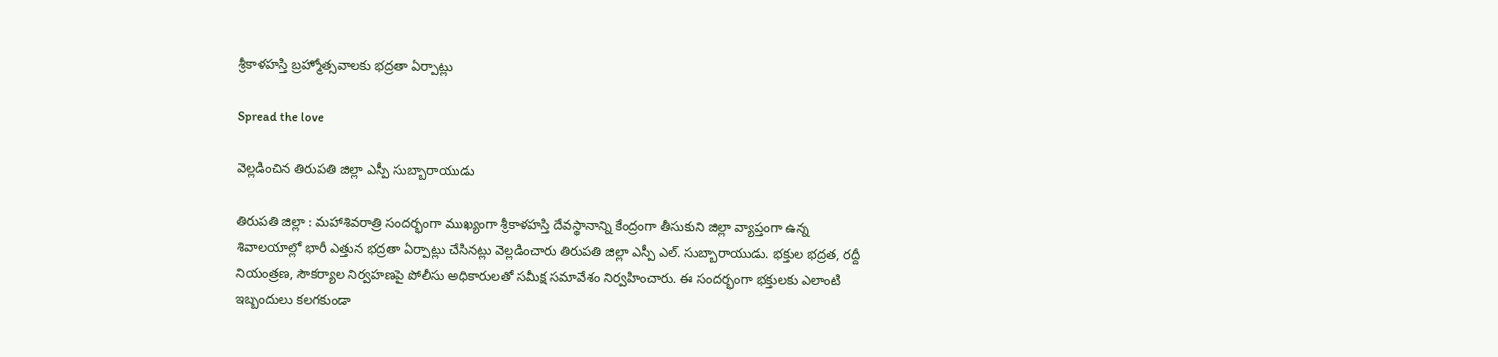శ్రీ‌కాళ‌హ‌స్తి బ్ర‌హ్మోత్స‌వాల‌కు భ‌ద్ర‌తా ఏర్పాట్లు

Spread the love

వెల్ల‌డించిన తిరుప‌తి జిల్లా ఎస్పీ సుబ్బారాయుడు

తిరుప‌తి జిల్లా : మహాశివరాత్రి సందర్భంగా ముఖ్యంగా శ్రీకాళహస్తి దేవస్థానాన్ని కేంద్రంగా తీసుకుని జిల్లా వ్యాప్తంగా ఉన్న శివాలయాల్లో భారీ ఎత్తున భ‌ద్ర‌తా ఏర్పాట్లు చేసిన‌ట్లు వెల్ల‌డించారు తిరుప‌తి జిల్లా ఎస్పీ ఎల్. సుబ్బారాయుడు. భక్తుల భద్రత, రద్దీ నియంత్రణ, సౌకర్యాల నిర్వహణపై పోలీసు అధికారులతో సమీక్ష సమావేశం నిర్వహించారు. ఈ సందర్భంగా భక్తులకు ఎలాంటి ఇబ్బందులు కలగకుండా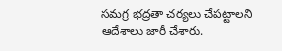సమగ్ర భద్రతా చర్యలు చేపట్టాలని ఆదేశాలు జారీ చేశారు.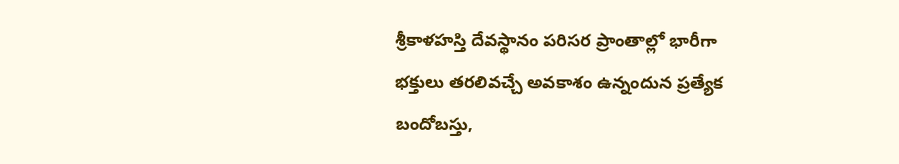శ్రీకాళహస్తి దేవస్థానం పరిసర ప్రాంతాల్లో భారీగా భక్తులు తరలివచ్చే అవకాశం ఉన్నందున ప్రత్యేక బందోబస్తు,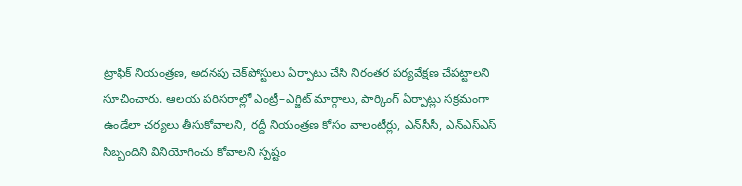ట్రాఫిక్ నియంత్రణ, అదనపు చెక్‌పోస్టులు ఏర్పాటు చేసి నిరంతర పర్యవేక్షణ చేపట్టాలని సూచించారు. ఆలయ పరిసరాల్లో ఎంట్రీ–ఎగ్జిట్ మార్గాలు, పార్కింగ్ ఏర్పాట్లు సక్రమంగా ఉండేలా చర్యలు తీసుకోవాలని, రద్దీ నియంత్రణ కోసం వాలంటీర్లు, ఎన్‌సీసీ, ఎన్‌ఎస్‌ఎస్ సిబ్బందిని వినియోగించు కోవాలని స్ప‌ష్టం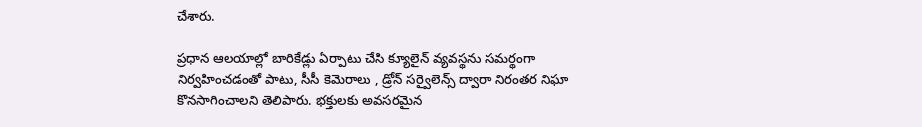చేశారు.

ప్రధాన ఆలయాల్లో బారికేడ్లు ఏర్పాటు చేసి క్యూలైన్ వ్యవస్థను సమర్థంగా నిర్వహించడంతో పాటు, సీసీ కెమెరాలు , డ్రోన్ సర్వైలెన్స్ ద్వారా నిరంతర నిఘా కొనసాగించాలని తెలిపారు. భక్తులకు అవసరమైన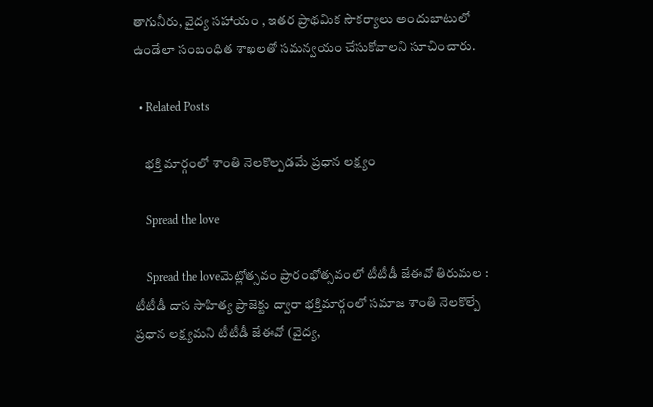తాగునీరు, వైద్య సహాయం , ఇతర ప్రాథమిక సౌకర్యాలు అందుబాటులో ఉండేలా సంబంధిత శాఖలతో సమన్వయం చేసుకోవాలని సూచించారు.

  • Related Posts

    భక్తి మార్గంలో శాంతి నెలకొల్పడమే ప్రధాన లక్ష్యం

    Spread the love

    Spread the loveమెట్లోత్సవం ప్రారంభోత్సవంలో టీటీడీ జేఈవో తిరుమల : టీటీడీ దాస సాహిత్య ప్రాజెక్టు ద్వారా భక్తిమార్గంలో సమాజ శాంతి నెలకొల్పే ప్రధాన లక్ష్యమని టీటీడీ జేఈవో (వైద్య,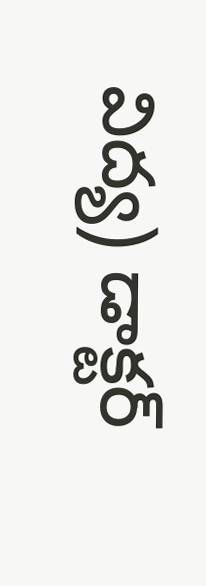విద్య) డాక్టర్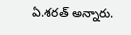ఏ.శరత్ అన్నారు.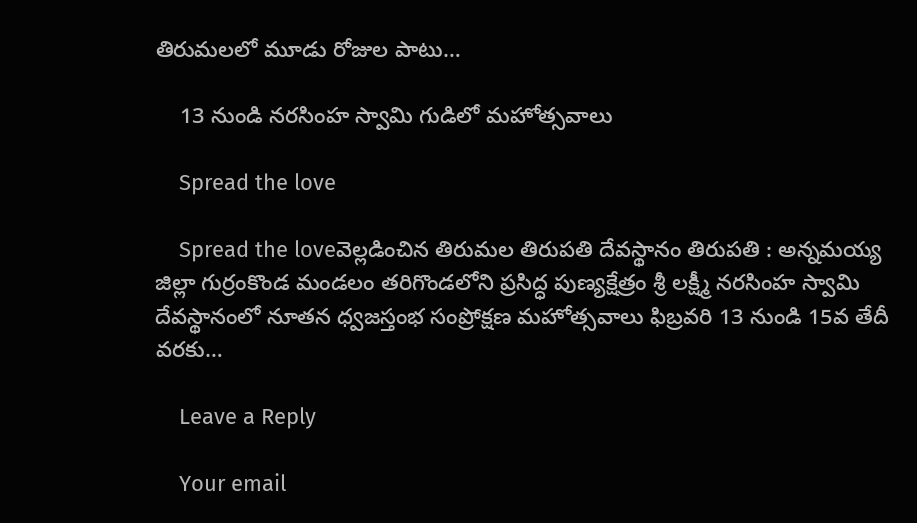తిరుమలలో మూడు రోజుల పాటు…

    13 నుండి న‌ర‌సింహ స్వామి గుడిలో మ‌హోత్స‌వాలు

    Spread the love

    Spread the loveవెల్ల‌డించిన తిరుమ‌ల తిరుప‌తి దేవ‌స్థానం తిరుప‌తి : అన్నమయ్య జిల్లా గుర్రంకొండ మండలం తరిగొండలోని ప్రసిద్ధ పుణ్యక్షేత్రం శ్రీ లక్ష్మీ నరసింహ స్వామి దేవస్థానంలో నూతన ధ్వజస్తంభ సంప్రోక్షణ మహోత్సవాలు ఫిబ్రవరి 13 నుండి 15వ తేదీ వరకు…

    Leave a Reply

    Your email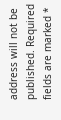address will not be published. Required fields are marked *